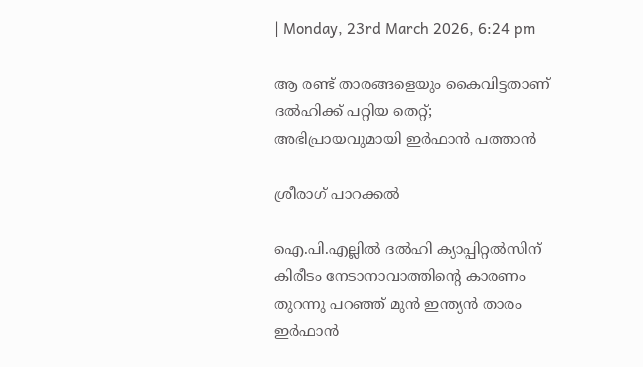| Monday, 23rd March 2026, 6:24 pm

ആ രണ്ട് താരങ്ങളെയും കൈവിട്ടതാണ് ദല്‍ഹിക്ക് പറ്റിയ തെറ്റ്; അഭിപ്രായവുമായി ഇര്‍ഫാന്‍ പത്താന്‍

ശ്രീരാഗ് പാറക്കല്‍

ഐ.പി.എല്ലില്‍ ദല്‍ഹി ക്യാപ്പിറ്റല്‍സിന് കിരീടം നേടാനാവാത്തിന്റെ കാരണം തുറന്നു പറഞ്ഞ് മുന്‍ ഇന്ത്യന്‍ താരം ഇര്‍ഫാന്‍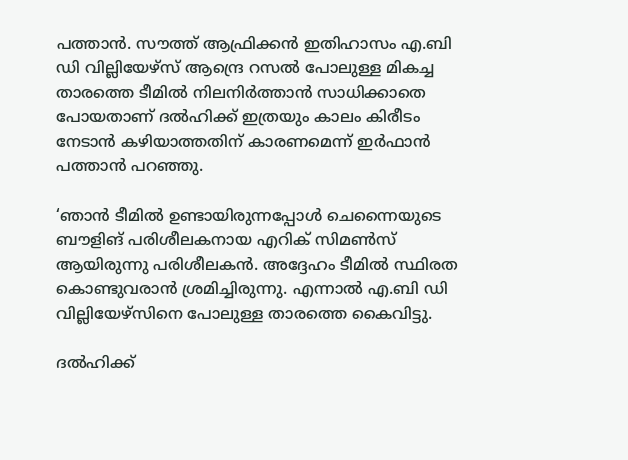പത്താന്‍. സൗത്ത് ആഫ്രിക്കന്‍ ഇതിഹാസം എ.ബി ഡി വില്ലിയേഴ്സ് ആന്ദ്രെ റസല്‍ പോലുള്ള മികച്ച താരത്തെ ടീമില്‍ നിലനിര്‍ത്താന്‍ സാധിക്കാതെ പോയതാണ് ദല്‍ഹിക്ക് ഇത്രയും കാലം കിരീടം നേടാന്‍ കഴിയാത്തതിന് കാരണമെന്ന് ഇര്‍ഫാന്‍ പത്താന്‍ പറഞ്ഞു.

‘ഞാന്‍ ടീമില്‍ ഉണ്ടായിരുന്നപ്പോള്‍ ചെന്നൈയുടെ ബൗളിങ് പരിശീലകനായ എറിക് സിമണ്‍സ് ആയിരുന്നു പരിശീലകന്‍. അദ്ദേഹം ടീമില്‍ സ്ഥിരത കൊണ്ടുവരാന്‍ ശ്രമിച്ചിരുന്നു. എന്നാല്‍ എ.ബി ഡി വില്ലിയേഴ്സിനെ പോലുള്ള താരത്തെ കൈവിട്ടു.

ദല്‍ഹിക്ക്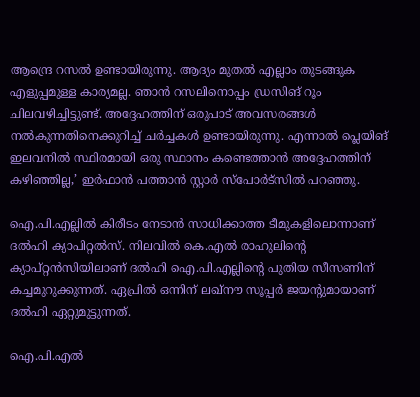ആന്ദ്രെ റസല്‍ ഉണ്ടായിരുന്നു. ആദ്യം മുതല്‍ എല്ലാം തുടങ്ങുക എളുപ്പമുള്ള കാര്യമല്ല. ഞാന്‍ റസലിനൊപ്പം ഡ്രസിങ് റൂം ചിലവഴിച്ചിട്ടുണ്ട്. അദ്ദേഹത്തിന് ഒരുപാട് അവസരങ്ങള്‍ നല്‍കുന്നതിനെക്കുറിച്ച് ചര്‍ച്ചകള്‍ ഉണ്ടായിരുന്നു. എന്നാല്‍ പ്ലെയിങ് ഇലവനില്‍ സ്ഥിരമായി ഒരു സ്ഥാനം കണ്ടെത്താന്‍ അദ്ദേഹത്തിന് കഴിഞ്ഞില്ല,’ ഇര്‍ഫാന്‍ പത്താന്‍ സ്റ്റാര്‍ സ്‌പോര്‍ട്‌സില്‍ പറഞ്ഞു.

ഐ.പി.എല്ലില്‍ കിരീടം നേടാന്‍ സാധിക്കാത്ത ടീമുകളിലൊന്നാണ് ദല്‍ഹി ക്യാപിറ്റല്‍സ്. നിലവില്‍ കെ.എല്‍ രാഹുലിന്റെ ക്യാപ്റ്റന്‍സിയിലാണ് ദല്‍ഹി ഐ.പി.എല്ലിന്റെ പുതിയ സീസണിന് കച്ചമുറുക്കുന്നത്. ഏപ്രില്‍ ഒന്നിന് ലഖ്‌നൗ സൂപ്പര്‍ ജയന്റുമായാണ് ദല്‍ഹി ഏറ്റുമുട്ടുന്നത്.

ഐ.പി.എല്‍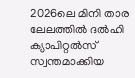2026ലെ മിനി താര ലേലത്തില്‍ ദല്‍ഹി ക്യാപിറ്റല്‍സ് സ്വന്തമാക്കിയ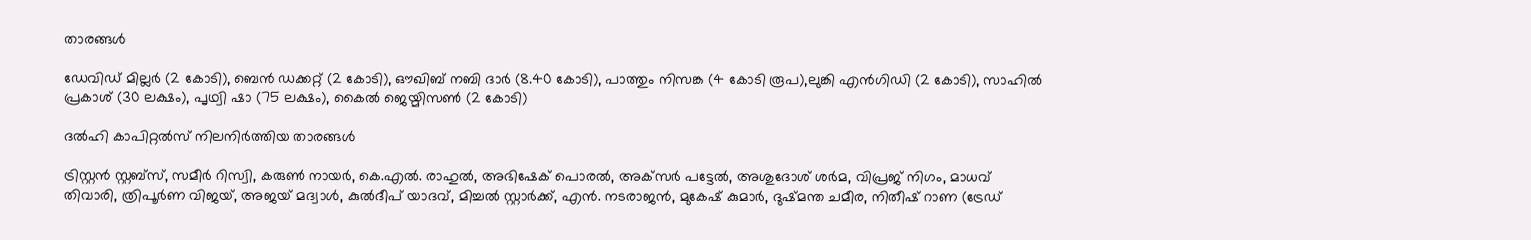താരങ്ങള്‍

ഡേവിഡ് മില്ലര്‍ (2 കോടി), ബെന്‍ ഡക്കറ്റ് (2 കോടി), ഔഖിബ് നബി ദാര്‍ (8.40 കോടി), പാത്തും നിസങ്ക (4 കോടി രൂപ),ലുങ്കി എന്‍ഗിഡി (2 കോടി), സാഹില്‍ പ്രകാശ് (30 ലക്ഷം), പൃഥ്വി ഷാ (75 ലക്ഷം), കൈല്‍ ജെയ്മിസണ്‍ (2 കോടി)

ദല്‍ഹി കാപിറ്റല്‍സ് നിലനിര്‍ത്തിയ താരങ്ങള്‍

ട്രിസ്റ്റന്‍ സ്റ്റബ്‌സ്, സമീര്‍ റിസ്വി, കരുണ്‍ നായര്‍, കെ.എല്‍. രാഹുല്‍, അഭിഷേക് പൊരല്‍, അക്‌സര്‍ പട്ടേല്‍, അശുദോശ് ശര്‍മ, വിപ്രജ് നിഗം, മാധവ് തിവാരി, ത്രിപൂര്‍ണ വിജയ്, അജയ് മദ്വാള്‍, കുല്‍ദീപ് യാദവ്, മിച്ചല്‍ സ്റ്റാര്‍ക്ക്, എന്‍. നടരാജന്‍, മുകേഷ് കുമാര്‍, ദുഷ്മന്ത ചമീര, നിതീഷ് റാണ (ട്രേഡ്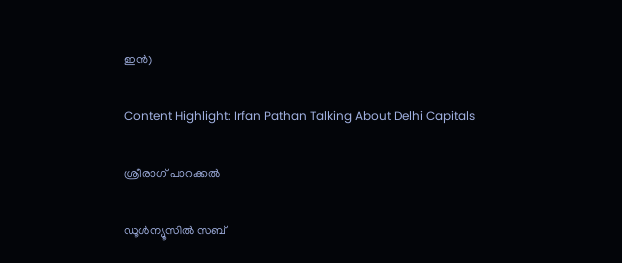ഇന്‍)

Content Highlight: Irfan Pathan Talking About Delhi Capitals

ശ്രീരാഗ് പാറക്കല്‍

ഡൂള്‍ന്യൂസില്‍ സബ്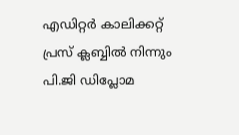എഡിറ്റര്‍ കാലിക്കറ്റ് പ്രസ് ക്ലബ്ബില്‍ നിന്നും പി.ജി ഡിപ്ലോമ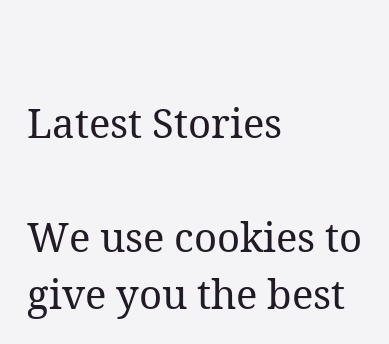Latest Stories

We use cookies to give you the best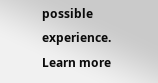possible experience. Learn more